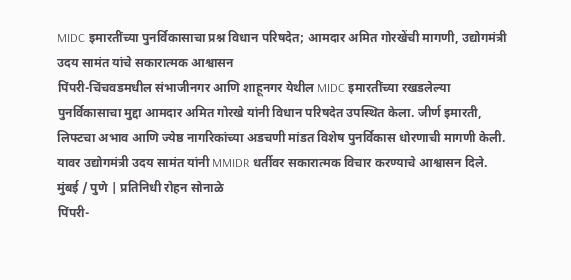MIDC इमारतींच्या पुनर्विकासाचा प्रश्न विधान परिषदेत; आमदार अमित गोरखेंची मागणी, उद्योगमंत्री उदय सामंत यांचे सकारात्मक आश्वासन
पिंपरी-चिंचवडमधील संभाजीनगर आणि शाहूनगर येथील MIDC इमारतींच्या रखडलेल्या पुनर्विकासाचा मुद्दा आमदार अमित गोरखे यांनी विधान परिषदेत उपस्थित केला. जीर्ण इमारती, लिफ्टचा अभाव आणि ज्येष्ठ नागरिकांच्या अडचणी मांडत विशेष पुनर्विकास धोरणाची मागणी केली. यावर उद्योगमंत्री उदय सामंत यांनी MMIDR धर्तीवर सकारात्मक विचार करण्याचे आश्वासन दिले.
मुंबई / पुणे | प्रतिनिधी रोहन सोनाळे
पिंपरी-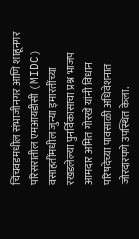चिंचवडमधील संभाजीनगर आणि शाहूनगर परिसरातील एमआयडीसी (MIDC) वसाहतींमधील जुन्या इमारतींच्या रखडलेल्या पुनर्विकासाचा प्रश्न भाजप आमदार अमित गोरखे यांनी विधान परिषदेच्या पावसाळी अधिवेशनात जोरदारपणे उपस्थित केला.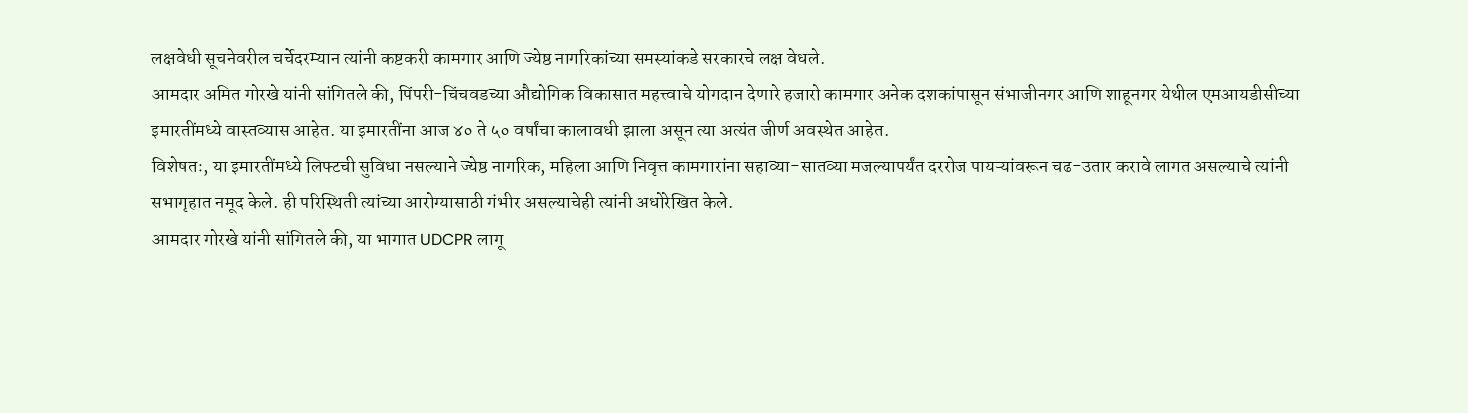लक्षवेधी सूचनेवरील चर्चेदरम्यान त्यांनी कष्टकरी कामगार आणि ज्येष्ठ नागरिकांच्या समस्यांकडे सरकारचे लक्ष वेधले.
आमदार अमित गोरखे यांनी सांगितले की, पिंपरी-चिंचवडच्या औद्योगिक विकासात महत्त्वाचे योगदान देणारे हजारो कामगार अनेक दशकांपासून संभाजीनगर आणि शाहूनगर येथील एमआयडीसीच्या इमारतींमध्ये वास्तव्यास आहेत. या इमारतींना आज ४० ते ५० वर्षांचा कालावधी झाला असून त्या अत्यंत जीर्ण अवस्थेत आहेत.
विशेषतः, या इमारतींमध्ये लिफ्टची सुविधा नसल्याने ज्येष्ठ नागरिक, महिला आणि निवृत्त कामगारांना सहाव्या-सातव्या मजल्यापर्यंत दररोज पायऱ्यांवरून चढ-उतार करावे लागत असल्याचे त्यांनी सभागृहात नमूद केले. ही परिस्थिती त्यांच्या आरोग्यासाठी गंभीर असल्याचेही त्यांनी अधोरेखित केले.
आमदार गोरखे यांनी सांगितले की, या भागात UDCPR लागू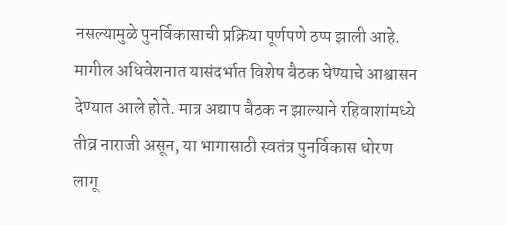नसल्यामुळे पुनर्विकासाची प्रक्रिया पूर्णपणे ठप्प झाली आहे. मागील अधिवेशनात यासंदर्भात विशेष बैठक घेण्याचे आश्वासन देण्यात आले होते. मात्र अद्याप बैठक न झाल्याने रहिवाशांमध्ये तीव्र नाराजी असून, या भागासाठी स्वतंत्र पुनर्विकास धोरण लागू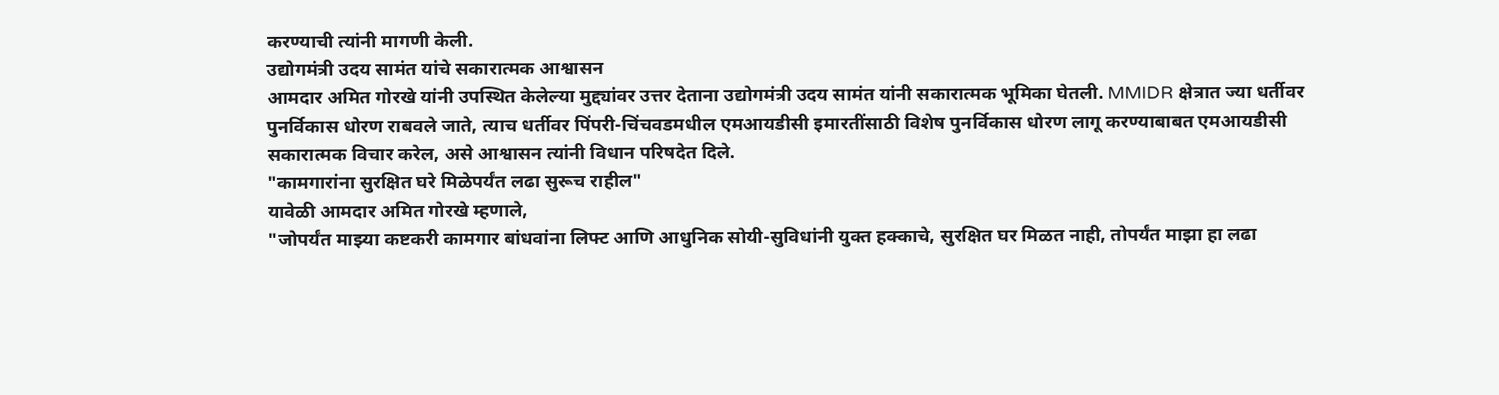करण्याची त्यांनी मागणी केली.
उद्योगमंत्री उदय सामंत यांचे सकारात्मक आश्वासन
आमदार अमित गोरखे यांनी उपस्थित केलेल्या मुद्द्यांवर उत्तर देताना उद्योगमंत्री उदय सामंत यांनी सकारात्मक भूमिका घेतली. MMIDR क्षेत्रात ज्या धर्तीवर पुनर्विकास धोरण राबवले जाते, त्याच धर्तीवर पिंपरी-चिंचवडमधील एमआयडीसी इमारतींसाठी विशेष पुनर्विकास धोरण लागू करण्याबाबत एमआयडीसी सकारात्मक विचार करेल, असे आश्वासन त्यांनी विधान परिषदेत दिले.
"कामगारांना सुरक्षित घरे मिळेपर्यंत लढा सुरूच राहील"
यावेळी आमदार अमित गोरखे म्हणाले,
"जोपर्यंत माझ्या कष्टकरी कामगार बांधवांना लिफ्ट आणि आधुनिक सोयी-सुविधांनी युक्त हक्काचे, सुरक्षित घर मिळत नाही, तोपर्यंत माझा हा लढा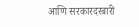आणि सरकारदरबारी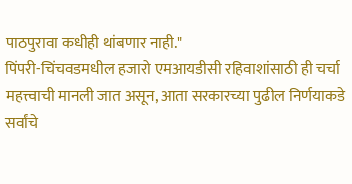पाठपुरावा कधीही थांबणार नाही."
पिंपरी-चिंचवडमधील हजारो एमआयडीसी रहिवाशांसाठी ही चर्चा महत्त्वाची मानली जात असून, आता सरकारच्या पुढील निर्णयाकडे सर्वांचे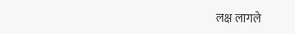लक्ष लागले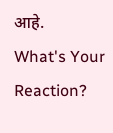आहे.
What's Your Reaction?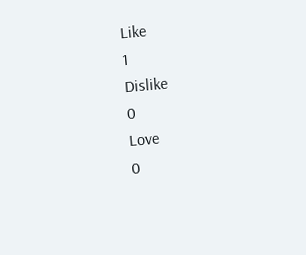Like
1
Dislike
0
Love
0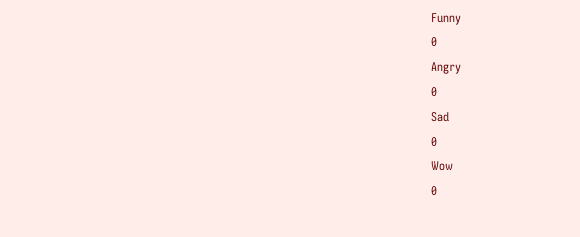Funny
0
Angry
0
Sad
0
Wow
0